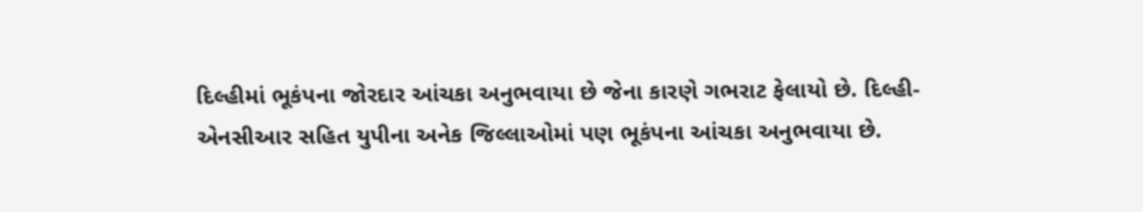દિલ્હીમાં ભૂકંપના જોરદાર આંચકા અનુભવાયા છે જેના કારણે ગભરાટ ફેલાયો છે. દિલ્હી-એનસીઆર સહિત યુપીના અનેક જિલ્લાઓમાં પણ ભૂકંપના આંચકા અનુભવાયા છે.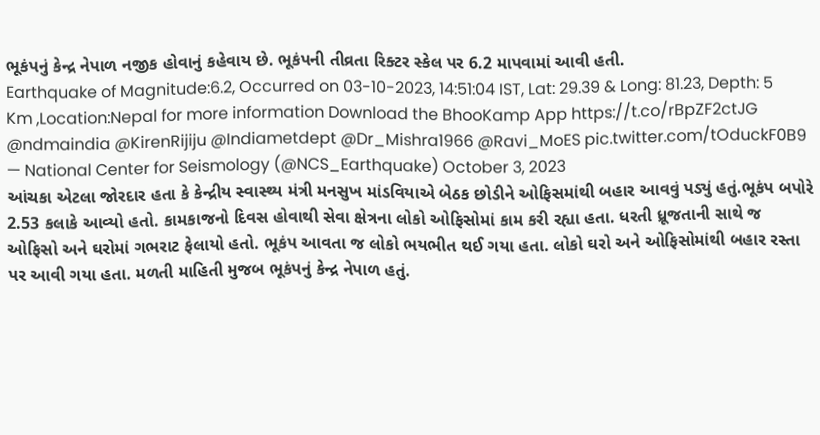ભૂકંપનું કેન્દ્ર નેપાળ નજીક હોવાનું કહેવાય છે. ભૂકંપની તીવ્રતા રિક્ટર સ્કેલ પર 6.2 માપવામાં આવી હતી.
Earthquake of Magnitude:6.2, Occurred on 03-10-2023, 14:51:04 IST, Lat: 29.39 & Long: 81.23, Depth: 5 Km ,Location:Nepal for more information Download the BhooKamp App https://t.co/rBpZF2ctJG @ndmaindia @KirenRijiju @Indiametdept @Dr_Mishra1966 @Ravi_MoES pic.twitter.com/tOduckF0B9
— National Center for Seismology (@NCS_Earthquake) October 3, 2023
આંચકા એટલા જોરદાર હતા કે કેન્દ્રીય સ્વાસ્થ્ય મંત્રી મનસુખ માંડવિયાએ બેઠક છોડીને ઓફિસમાંથી બહાર આવવું પડ્યું હતું.ભૂકંપ બપોરે 2.53 કલાકે આવ્યો હતો. કામકાજનો દિવસ હોવાથી સેવા ક્ષેત્રના લોકો ઓફિસોમાં કામ કરી રહ્યા હતા. ધરતી ધ્રૂજતાની સાથે જ ઓફિસો અને ઘરોમાં ગભરાટ ફેલાયો હતો. ભૂકંપ આવતા જ લોકો ભયભીત થઈ ગયા હતા. લોકો ઘરો અને ઓફિસોમાંથી બહાર રસ્તા પર આવી ગયા હતા. મળતી માહિતી મુજબ ભૂકંપનું કેન્દ્ર નેપાળ હતું.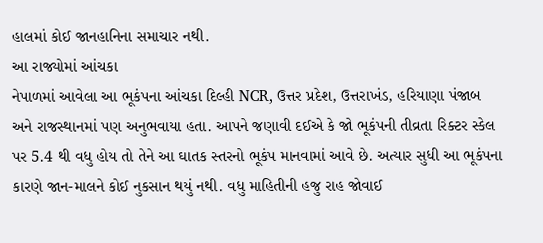હાલમાં કોઈ જાનહાનિના સમાચાર નથી.
આ રાજ્યોમાં આંચકા
નેપાળમાં આવેલા આ ભૂકંપના આંચકા દિલ્હી NCR, ઉત્તર પ્રદેશ, ઉત્તરાખંડ, હરિયાણા પંજાબ અને રાજસ્થાનમાં પણ અનુભવાયા હતા. આપને જણાવી દઈએ કે જો ભૂકંપની તીવ્રતા રિક્ટર સ્કેલ પર 5.4 થી વધુ હોય તો તેને આ ઘાતક સ્તરનો ભૂકંપ માનવામાં આવે છે. અત્યાર સુધી આ ભૂકંપના કારણે જાન-માલને કોઈ નુકસાન થયું નથી. વધુ માહિતીની હજુ રાહ જોવાઈ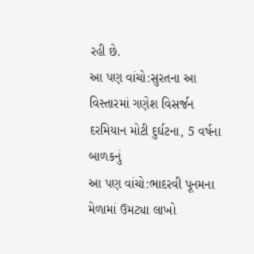રહી છે.
આ પણ વાંચો:સુરતના આ વિસ્તારમાં ગણેશ વિસર્જન દરમિયાન મોટી દુર્ઘટના, 5 વર્ષના બાળકનું
આ પણ વાંચો:ભાદરવી પૂનમના મેળામાં ઉમટ્યા લાખો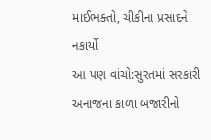માઈભક્તો, ચીકીના પ્રસાદને નકાર્યો
આ પણ વાંચો:સુરતમાં સરકારી અનાજના કાળા બજારીનો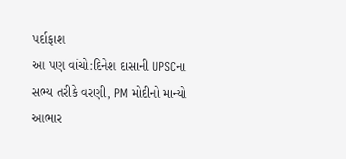પર્દાફાશ
આ પણ વાંચો:દિનેશ દાસાની UPSCના સભ્ય તરીકે વરણી, PM મોદીનો માન્યો આભાર